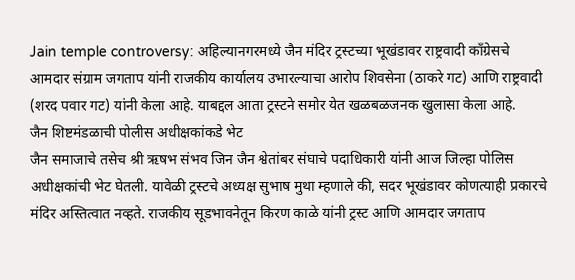Jain temple controversy: अहिल्यानगरमध्ये जैन मंदिर ट्रस्टच्या भूखंडावर राष्ट्रवादी काँग्रेसचे आमदार संग्राम जगताप यांनी राजकीय कार्यालय उभारल्याचा आरोप शिवसेना (ठाकरे गट) आणि राष्ट्रवादी (शरद पवार गट) यांनी केला आहे. याबद्दल आता ट्रस्टने समोर येत खळबळजनक खुलासा केला आहे.
जैन शिष्टमंडळाची पोलीस अधीक्षकांकडे भेट
जैन समाजाचे तसेच श्री ऋषभ संभव जिन जैन श्वेतांबर संघाचे पदाधिकारी यांनी आज जिल्हा पोलिस अधीक्षकांची भेट घेतली. यावेळी ट्रस्टचे अध्यक्ष सुभाष मुथा म्हणाले की, सदर भूखंडावर कोणत्याही प्रकारचे मंदिर अस्तित्वात नव्हते. राजकीय सूडभावनेतून किरण काळे यांनी ट्रस्ट आणि आमदार जगताप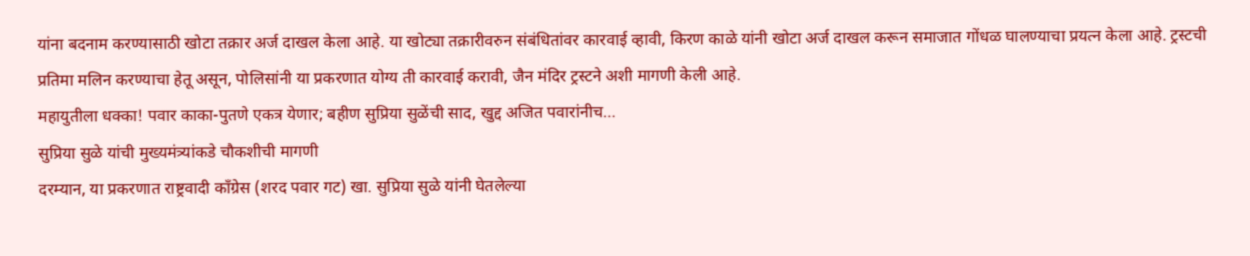यांना बदनाम करण्यासाठी खोटा तक्रार अर्ज दाखल केला आहे. या खोट्या तक्रारीवरुन संबंधितांवर कारवाई व्हावी, किरण काळे यांनी खोटा अर्ज दाखल करून समाजात गोंधळ घालण्याचा प्रयत्न केला आहे. ट्रस्टची प्रतिमा मलिन करण्याचा हेतू असून, पोलिसांनी या प्रकरणात योग्य ती कारवाई करावी, जैन मंदिर ट्रस्टने अशी मागणी केली आहे.
महायुतीला धक्का! पवार काका-पुतणे एकत्र येणार; बहीण सुप्रिया सुळेंची साद, खुद्द अजित पवारांनीच…
सुप्रिया सुळे यांची मुख्यमंत्र्यांकडे चौकशीची मागणी
दरम्यान, या प्रकरणात राष्ट्रवादी काँग्रेस (शरद पवार गट) खा. सुप्रिया सुळे यांनी घेतलेल्या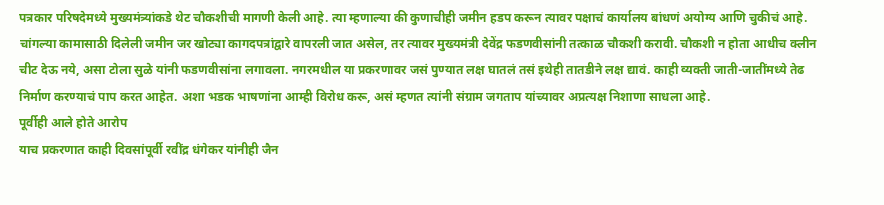पत्रकार परिषदेमध्ये मुख्यमंत्र्यांकडे थेट चौकशीची मागणी केली आहे. त्या म्हणाल्या की कुणाचीही जमीन हडप करून त्यावर पक्षाचं कार्यालय बांधणं अयोग्य आणि चुकीचं आहे. चांगल्या कामासाठी दिलेली जमीन जर खोट्या कागदपत्रांद्वारे वापरली जात असेल, तर त्यावर मुख्यमंत्री देवेंद्र फडणवीसांनी तत्काळ चौकशी करावी. चौकशी न होता आधीच क्लीन चीट देऊ नये, असा टोला सुळे यांनी फडणवीसांना लगावला. नगरमधील या प्रकरणावर जसं पुण्यात लक्ष घातलं तसं इथेही तातडीने लक्ष द्यावं. काही व्यक्ती जाती-जातींमध्ये तेढ निर्माण करण्याचं पाप करत आहेत. अशा भडक भाषणांना आम्ही विरोध करू, असं म्हणत त्यांनी संग्राम जगताप यांच्यावर अप्रत्यक्ष निशाणा साधला आहे.
पूर्वीही आले होते आरोप
याच प्रकरणात काही दिवसांपूर्वी रवींद्र धंगेकर यांनीही जैन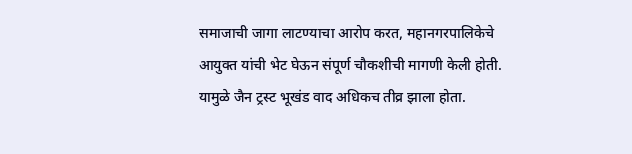समाजाची जागा लाटण्याचा आरोप करत, महानगरपालिकेचे आयुक्त यांची भेट घेऊन संपूर्ण चौकशीची मागणी केली होती. यामुळे जैन ट्रस्ट भूखंड वाद अधिकच तीव्र झाला होता.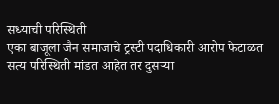सध्याची परिस्थिती
एका बाजूला जैन समाजाचे ट्रस्टी पदाधिकारी आरोप फेटाळत सत्य परिस्थिती मांडत आहेत तर दुसऱ्या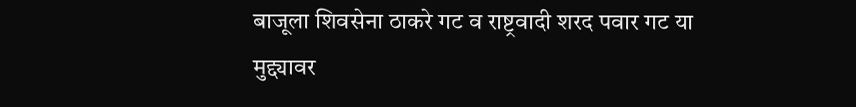बाजूला शिवसेना ठाकरे गट व राष्ट्रवादी शरद पवार गट या मुद्द्यावर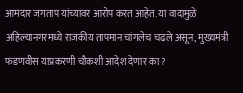आमदार जगताप यांच्यावर आरोप करत आहेत. या वादामुळे अहिल्यानगरमध्ये राजकीय तापमान चांगलेच चढले असून, मुख्यमंत्री फडणवीस याप्रकरणी चौकशी आदेश देणार का?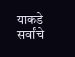याकडे सर्वांचे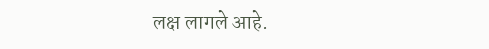लक्ष लागले आहे.